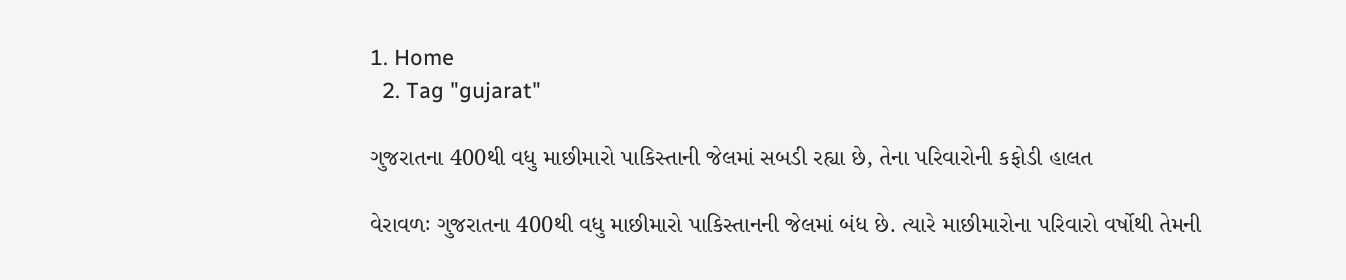1. Home
  2. Tag "gujarat"

ગુજરાતના 400થી વધુ માછીમારો પાકિસ્તાની જેલમાં સબડી રહ્યા છે, તેના પરિવારોની કફોડી હાલત

વેરાવળઃ ગુજરાતના 400થી વધુ માછીમારો પાકિસ્તાનની જેલમાં બંધ છે. ત્યારે માછીમારોના પરિવારો વર્ષોથી તેમની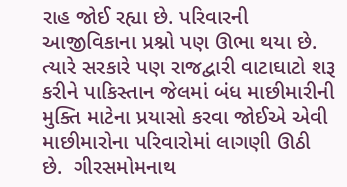રાહ જોઈ રહ્યા છે. પરિવારની આજીવિકાના પ્રશ્નો પણ ઊભા થયા છે. ત્યારે સરકારે પણ રાજદ્વારી વાટાઘાટો શરૂ કરીને પાકિસ્તાન જેલમાં બંધ માછીમારીની મુક્તિ માટેના પ્રયાસો કરવા જોઈએ એવી માછીમારોના પરિવારોમાં લાગણી ઊઠી છે.  ગીરસમોમનાથ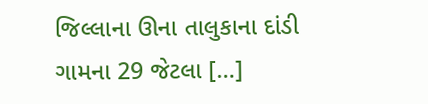જિલ્લાના ઊના તાલુકાના દાંડી ગામના 29 જેટલા […]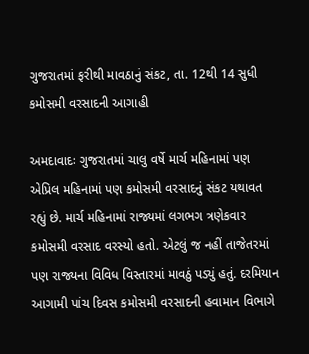ગુજરાતમાં ફરીથી માવઠાનું સંકટ, તા. 12થી 14 સુધી કમોસમી વરસાદની આગાહી

અમદાવાદઃ ગુજરાતમાં ચાલુ વર્ષે માર્ચ મહિનામાં પણ એપ્રિલ મહિનામાં પણ કમોસમી વરસાદનું સંકટ યથાવત રહ્યું છે. માર્ચ મહિનામાં રાજ્યમાં લગભગ ત્રણેકવાર કમોસમી વરસાદ વરસ્યો હતો. એટલું જ નહીં તાજેતરમાં પણ રાજ્યના વિવિધ વિસ્તારમાં માવઠું પડ્યું હતું. દરમિયાન આગામી પાંચ દિવસ કમોસમી વરસાદની હવામાન વિભાગે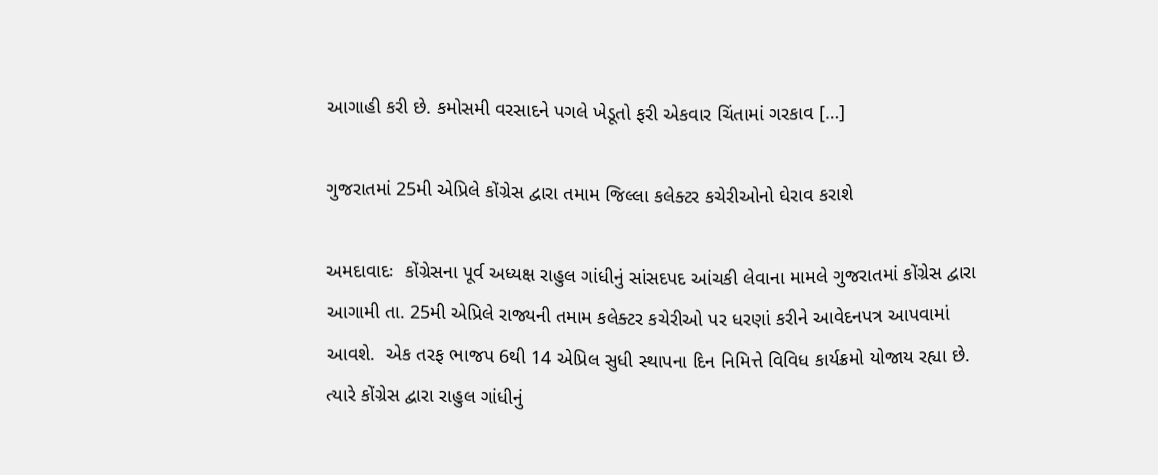આગાહી કરી છે. કમોસમી વરસાદને પગલે ખેડૂતો ફરી એકવાર ચિંતામાં ગરકાવ […]

ગુજરાતમાં 25મી એપ્રિલે કોંગ્રેસ દ્વારા તમામ જિલ્લા કલેક્ટર કચેરીઓનો ઘેરાવ કરાશે

અમદાવાદઃ  કોંગ્રેસના પૂર્વ અધ્યક્ષ રાહુલ ગાંધીનું સાંસદપદ આંચકી લેવાના મામલે ગુજરાતમાં કોંગ્રેસ દ્વારા આગામી તા. 25મી એપ્રિલે રાજ્યની તમામ કલેક્ટર કચેરીઓ પર ધરણાં કરીને આવેદનપત્ર આપવામાં આવશે.  એક તરફ ભાજપ 6થી 14 એપ્રિલ સુધી સ્થાપના દિન નિમિત્તે વિવિધ કાર્યક્રમો યોજાય રહ્યા છે. ત્યારે કોંગ્રેસ દ્વારા રાહુલ ગાંધીનું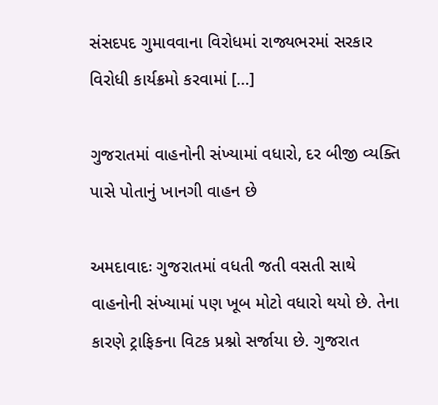સંસદપદ ગુમાવવાના વિરોધમાં રાજ્યભરમાં સરકાર વિરોધી કાર્યક્રમો કરવામાં […]

ગુજરાતમાં વાહનોની સંખ્યામાં વધારો, દર બીજી વ્યક્તિ પાસે પોતાનું ખાનગી વાહન છે

અમદાવાદઃ ગુજરાતમાં વધતી જતી વસતી સાથે વાહનોની સંખ્યામાં પણ ખૂબ મોટો વધારો થયો છે. તેના કારણે ટ્રાફિકના વિટક પ્રશ્નો સર્જાયા છે. ગુજરાત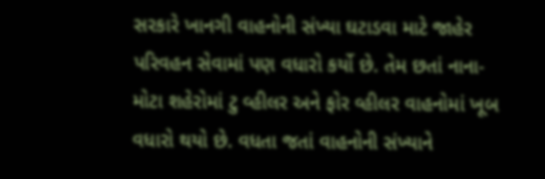સરકારે ખાનગી વાહનોની સંખ્યા ઘટાડવા માટે જાહેર પરિવહન સેવામાં પણ વધારો કર્યો છે. તેમ છતાં નાના-મોટા શહેરોમાં ટુ વ્હીલર અને ફોર વ્હીલર વાહનોમાં ખૂબ વધારો થયો છે. વધતા જતાં વાહનોની સંખ્યાને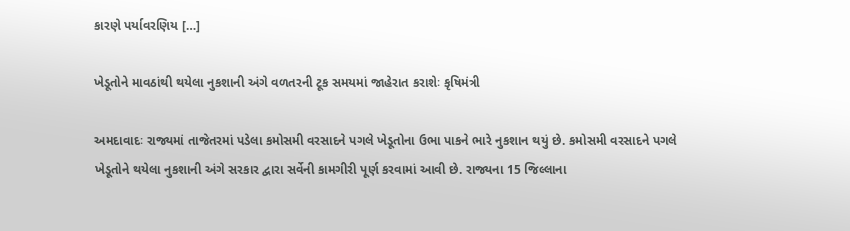કારણે પર્યાવરણિય […]

ખેડૂતોને માવઠાંથી થયેલા નુકશાની અંગે વળતરની ટૂક સમયમાં જાહેરાત કરાશેઃ કૃષિમંત્રી

અમદાવાદઃ રાજ્યમાં તાજેતરમાં પડેલા કમોસમી વરસાદને પગલે ખેડૂતોના ઉભા પાકને ભારે નુકશાન થયું છે. કમોસમી વરસાદને પગલે ખેડૂતોને થયેલા નુકશાની અંગે સરકાર દ્વારા સર્વેની કામગીરી પૂર્ણ કરવામાં આવી છે. રાજ્યના 15 જિલ્લાના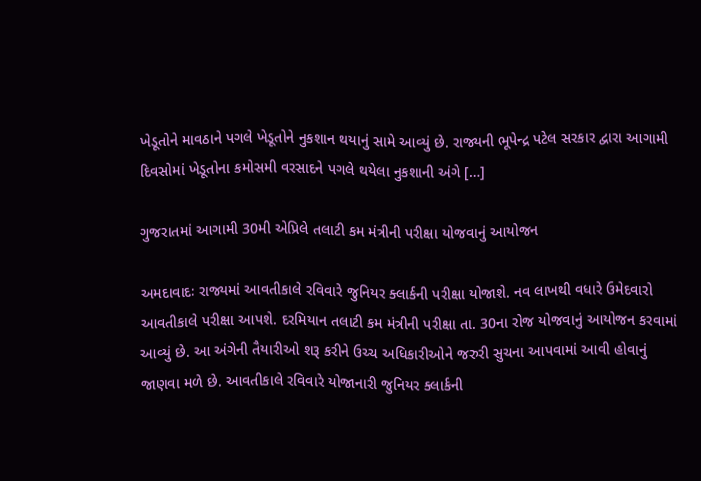ખેડૂતોને માવઠાને પગલે ખેડૂતોને નુકશાન થયાનું સામે આવ્યું છે. રાજ્યની ભૂપેન્દ્ર પટેલ સરકાર દ્વારા આગામી દિવસોમાં ખેડૂતોના કમોસમી વરસાદને પગલે થયેલા નુકશાની અંગે […]

ગુજરાતમાં આગામી 30મી એપ્રિલે તલાટી કમ મંત્રીની પરીક્ષા યોજવાનું આયોજન

અમદાવાદઃ રાજ્યમાં આવતીકાલે રવિવારે જુનિયર ક્લાર્કની પરીક્ષા યોજાશે. નવ લાખથી વધારે ઉમેદવારો આવતીકાલે પરીક્ષા આપશે. દરમિયાન તલાટી કમ મંત્રીની પરીક્ષા તા. 30ના રોજ યોજવાનું આયોજન કરવામાં આવ્યું છે. આ અંગેની તૈયારીઓ શરૂ કરીને ઉચ્ચ અધિકારીઓને જરુરી સુચના આપવામાં આવી હોવાનું જાણવા મળે છે. આવતીકાલે રવિવારે યોજાનારી જુનિયર ક્લાર્કની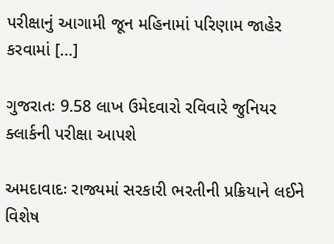પરીક્ષાનું આગામી જૂન મહિનામાં પરિણામ જાહેર કરવામાં […]

ગુજરાતઃ 9.58 લાખ ઉમેદવારો રવિવારે જુનિયર ક્લાર્કની પરીક્ષા આપશે

અમદાવાદઃ રાજ્યમાં સરકારી ભરતીની પ્રક્રિયાને લઈને વિશેષ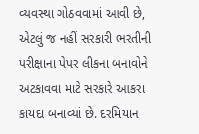વ્યવસ્થા ગોઠવવામાં આવી છે, એટલું જ નહીં સરકારી ભરતીની પરીક્ષાના પેપર લીકના બનાવોને અટકાવવા માટે સરકારે આકરા કાયદા બનાવ્યાં છે. દરમિયાન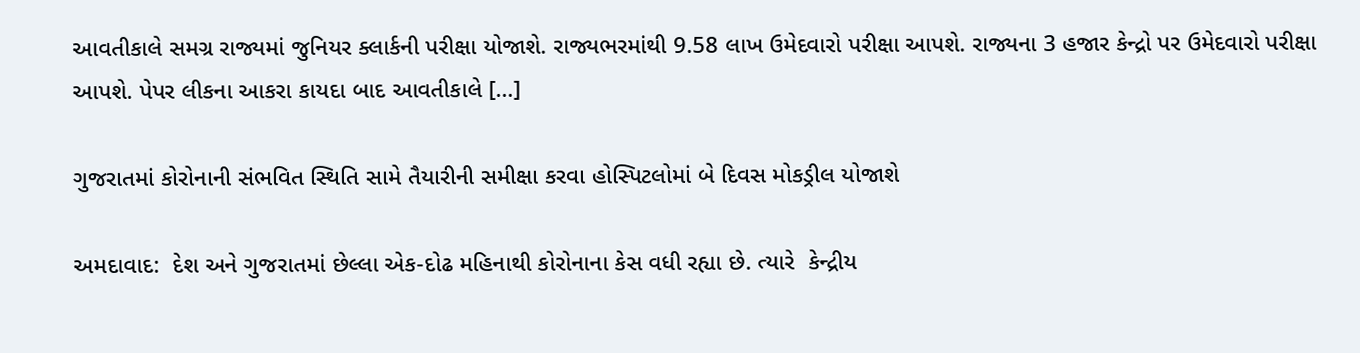આવતીકાલે સમગ્ર રાજ્યમાં જુનિયર ક્લાર્કની પરીક્ષા યોજાશે. રાજ્યભરમાંથી 9.58 લાખ ઉમેદવારો પરીક્ષા આપશે. રાજ્યના 3 હજાર કેન્દ્રો પર ઉમેદવારો પરીક્ષા આપશે. પેપર લીકના આકરા કાયદા બાદ આવતીકાલે […]

ગુજરાતમાં કોરોનાની સંભવિત સ્થિતિ સામે તૈયારીની સમીક્ષા કરવા હોસ્પિટલોમાં બે દિવસ મોકડ્રીલ યોજાશે

અમદાવાદ:  દેશ અને ગુજરાતમાં છેલ્લા એક-દોઢ મહિનાથી કોરોનાના કેસ વધી રહ્યા છે. ત્યારે  કેન્દ્રીય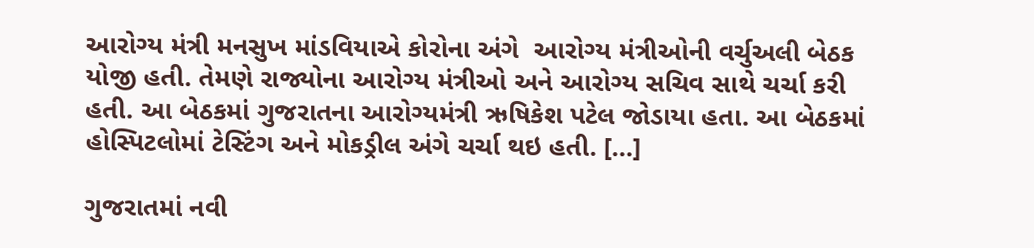આરોગ્ય મંત્રી મનસુખ માંડવિયાએ કોરોના અંગે  આરોગ્ય મંત્રીઓની વર્ચુઅલી બેઠક યોજી હતી. તેમણે રાજ્યોના આરોગ્ય મંત્રીઓ અને આરોગ્ય સચિવ સાથે ચર્ચા કરી હતી. આ બેઠકમાં ગુજરાતના આરોગ્યમંત્રી ઋષિકેશ પટેલ જોડાયા હતા. આ બેઠકમાં હોસ્પિટલોમાં ટેસ્ટિંગ અને મોકડ્રીલ અંગે ચર્ચા થઇ હતી. […]

ગુજરાતમાં નવી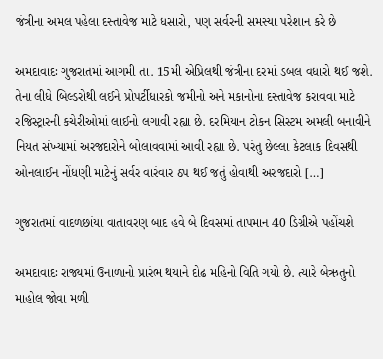જંત્રીના અમલ પહેલા દસ્તાવેજ માટે ધસારો, પણ સર્વરની સમસ્યા પરેશાન કરે છે

અમદાવાદઃ ગુજરાતમાં આગમી તા. 15મી એપ્રિલથી જંત્રીના દરમાં ડબલ વધારો થઈ જશે. તેના લીધે બિલ્ડરોથી લઈને પ્રોપર્ટીધારકો જમીનો અને મકાનોના દસ્તાવેજ કરાવવા માટે રજિસ્ટ્રારની કચેરીઓમાં લાઈનો લગાવી રહ્યા છે. દરમિયાન ટોકન સિસ્ટમ અમલી બનાવીને નિયત સંખ્યામાં અરજદારોને બોલાવવામાં આવી રહ્યા છે. પરંતુ છેલ્લા કેટલાક દિવસથી ઓનલાઈન નોંધણી માટેનું સર્વર વારંવાર ઠપ થઈ જતું હોવાથી અરજદારો […]

ગુજરાતમાં વાદળછાંયા વાતાવરણ બાદ હવે બે દિવસમાં તાપમાન 40 ડિગ્રીએ પહોંચશે

અમદાવાદઃ રાજ્યમાં ઉનાળાનો પ્રારંભ થયાને દોઢ મહિનો વિતિ ગયો છે. ત્યારે બેઋતુનો માહોલ જોવા મળી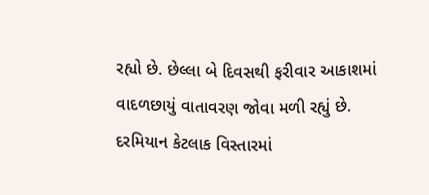રહ્યો છે. છેલ્લા બે દિવસથી ફરીવાર આકાશમાં વાદળછાયું વાતાવરણ જોવા મળી રહ્યું છે. દરમિયાન કેટલાક વિસ્તારમાં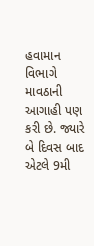હવામાન વિભાગે માવઠાની આગાહી પણ કરી છે. જ્યારે બે દિવસ બાદ એટલે 9મી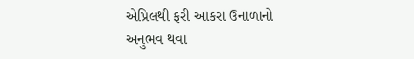એપ્રિલથી ફરી આકરા ઉનાળાનો અનુભવ થવા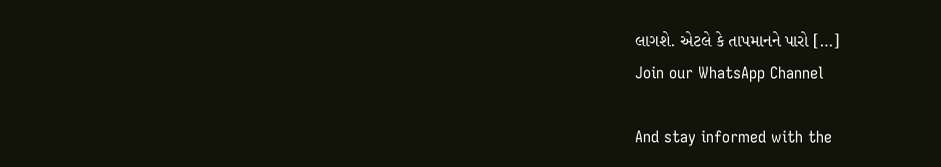લાગશે. એટલે કે તાપમાનને પારો […]
Join our WhatsApp Channel

And stay informed with the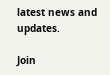latest news and updates.

Join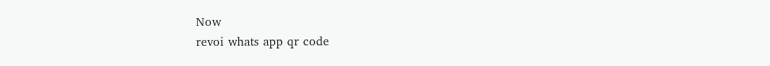Now
revoi whats app qr code